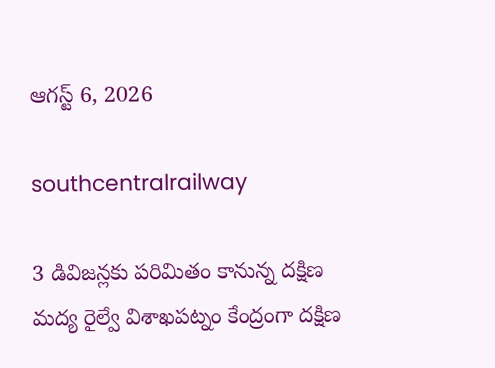ఆగస్ట్ 6, 2026

southcentralrailway

3 డివిజన్లకు పరిమితం కానున్న దక్షిణ మద్య రైల్వే విశాఖపట్నం కేంద్రంగా దక్షిణ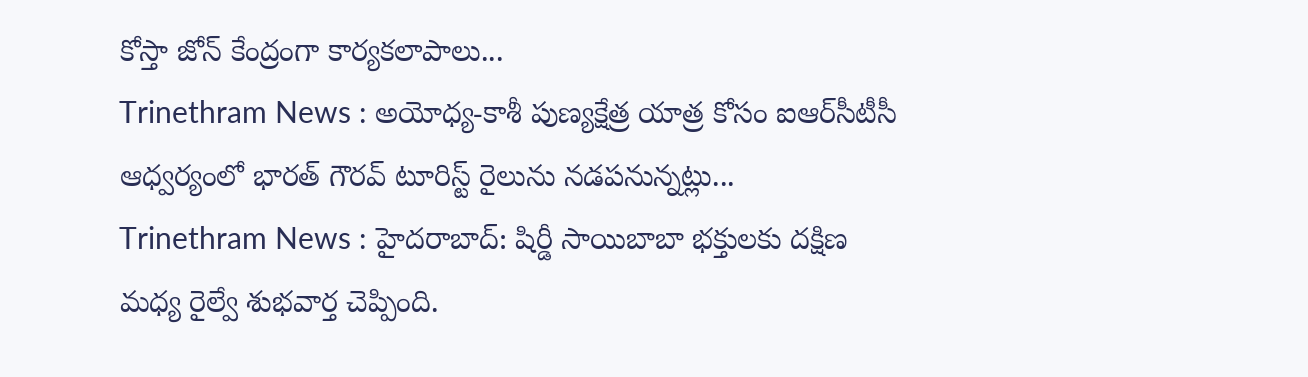కోస్తా జోన్ కేంద్రంగా కార్యకలాపాలు...
Trinethram News : అయోధ్య-కాశీ పుణ్యక్షేత్ర యాత్ర కోసం ఐఆర్‌సీటీసీ ఆధ్వర్యంలో భారత్‌ గౌరవ్‌ టూరిస్ట్‌ రైలును నడపనున్నట్లు...
Trinethram News : హైదరాబాద్: షిర్డీ సాయిబాబా భక్తులకు దక్షిణ మధ్య రైల్వే శుభవార్త చెప్పింది.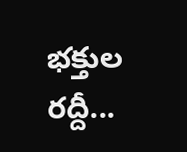భక్తుల రద్దీ...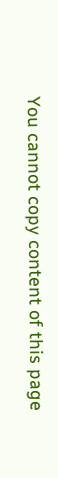You cannot copy content of this page